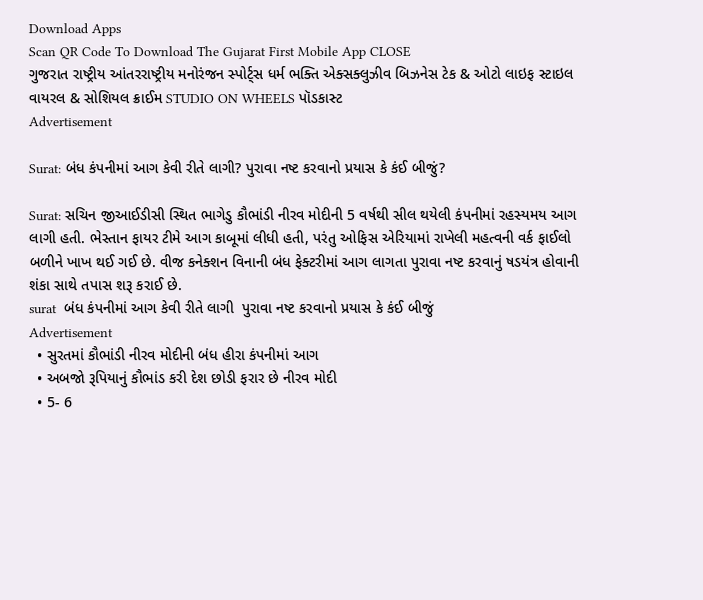Download Apps
Scan QR Code To Download The Gujarat First Mobile App CLOSE
ગુજરાત રાષ્ટ્રીય આંતરરાષ્ટ્રીય મનોરંજન સ્પોર્ટ્સ ધર્મ ભક્તિ એક્સક્લુઝીવ બિઝનેસ ટેક & ઓટો લાઇફ સ્ટાઇલ વાયરલ & સોશિયલ ક્રાઈમ STUDIO ON WHEELS પૉડકાસ્ટ
Advertisement

Surat: બંધ કંપનીમાં આગ કેવી રીતે લાગી? પુરાવા નષ્ટ કરવાનો પ્રયાસ કે કંઈ બીજું?

Surat: સચિન જીઆઈડીસી સ્થિત ભાગેડુ કૌભાંડી નીરવ મોદીની 5 વર્ષથી સીલ થયેલી કંપનીમાં રહસ્યમય આગ લાગી હતી. ભેસ્તાન ફાયર ટીમે આગ કાબૂમાં લીધી હતી, પરંતુ ઓફિસ એરિયામાં રાખેલી મહત્વની વર્ક ફાઈલો બળીને ખાખ થઈ ગઈ છે. વીજ કનેક્શન વિનાની બંધ ફેક્ટરીમાં આગ લાગતા પુરાવા નષ્ટ કરવાનું ષડયંત્ર હોવાની શંકા સાથે તપાસ શરૂ કરાઈ છે.
surat  બંધ કંપનીમાં આગ કેવી રીતે લાગી  પુરાવા નષ્ટ કરવાનો પ્રયાસ કે કંઈ બીજું
Advertisement
  • સુરતમાં કૌભાંડી નીરવ મોદીની બંધ હીરા કંપનીમાં આગ
  • અબજો રૂપિયાનું કૌભાંડ કરી દેશ છોડી ફરાર છે નીરવ મોદી
  • 5- 6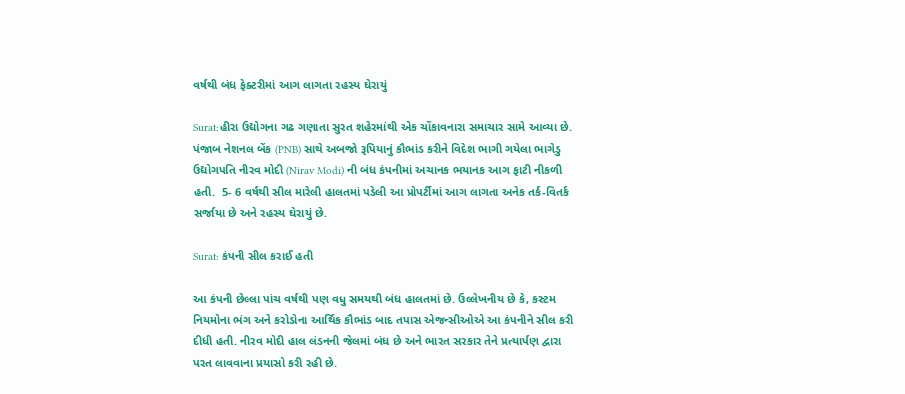વર્ષથી બંધ ફેક્ટરીમાં આગ લાગતા રહસ્ય ઘેરાયું

Surat:હીરા ઉદ્યોગના ગઢ ગણાતા સુરત શહેરમાંથી એક ચોંકાવનારા સમાચાર સામે આવ્યા છે. પંજાબ નેશનલ બેંક (PNB) સાથે અબજો રૂપિયાનું કૌભાંડ કરીને વિદેશ ભાગી ગયેલા ભાગેડુ ઉદ્યોગપતિ નીરવ મોદી (Nirav Modi) ની બંધ કંપનીમાં અચાનક ભયાનક આગ ફાટી નીકળી હતી.  5- 6 વર્ષથી સીલ મારેલી હાલતમાં પડેલી આ પ્રોપર્ટીમાં આગ લાગતા અનેક તર્ક-વિતર્ક સર્જાયા છે અને રહસ્ય ઘેરાયું છે.

Surat: કંપની સીલ કરાઈ હતી

આ કંપની છેલ્લા પાંચ વર્ષથી પણ વધુ સમયથી બંધ હાલતમાં છે. ઉલ્લેખનીય છે કે, કસ્ટમ નિયમોના ભંગ અને કરોડોના આર્થિક કૌભાંડ બાદ તપાસ એજન્સીઓએ આ કંપનીને સીલ કરી દીધી હતી. નીરવ મોદી હાલ લંડનની જેલમાં બંધ છે અને ભારત સરકાર તેને પ્રત્યાર્પણ દ્વારા પરત લાવવાના પ્રયાસો કરી રહી છે.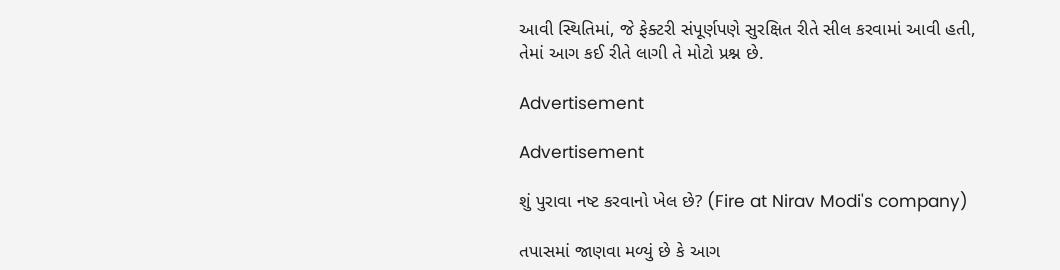આવી સ્થિતિમાં, જે ફેક્ટરી સંપૂર્ણપણે સુરક્ષિત રીતે સીલ કરવામાં આવી હતી, તેમાં આગ કઈ રીતે લાગી તે મોટો પ્રશ્ન છે.

Advertisement

Advertisement

શું પુરાવા નષ્ટ કરવાનો ખેલ છે? (Fire at Nirav Modi's company)

તપાસમાં જાણવા મળ્યું છે કે આગ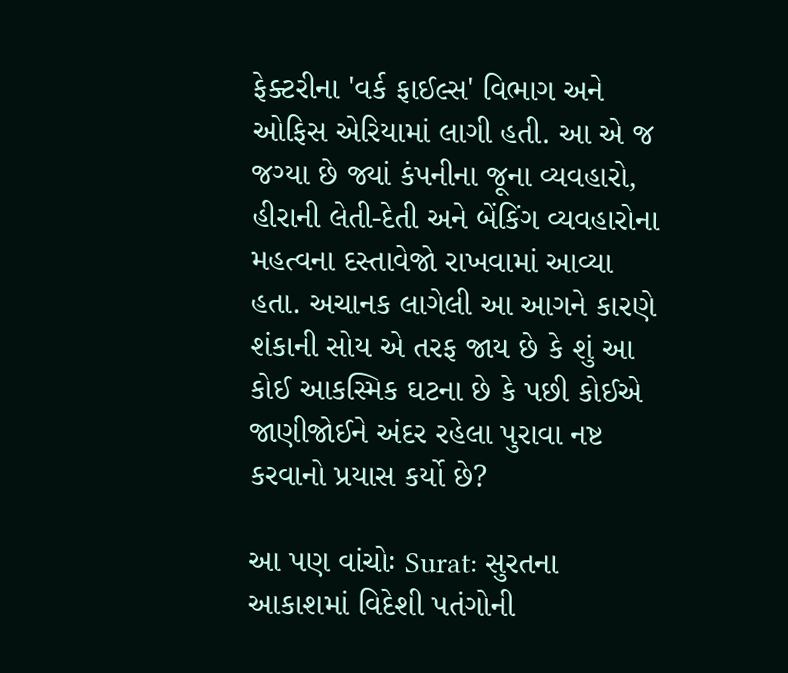ફેક્ટરીના 'વર્ક ફાઈલ્સ' વિભાગ અને ઓફિસ એરિયામાં લાગી હતી. આ એ જ જગ્યા છે જ્યાં કંપનીના જૂના વ્યવહારો, હીરાની લેતી-દેતી અને બેંકિંગ વ્યવહારોના મહત્વના દસ્તાવેજો રાખવામાં આવ્યા હતા. અચાનક લાગેલી આ આગને કારણે શંકાની સોય એ તરફ જાય છે કે શું આ કોઈ આકસ્મિક ઘટના છે કે પછી કોઈએ જાણીજોઈને અંદર રહેલા પુરાવા નષ્ટ કરવાનો પ્રયાસ કર્યો છે?

આ પણ વાંચોઃ Surat: સુરતના આકાશમાં વિદેશી પતંગોની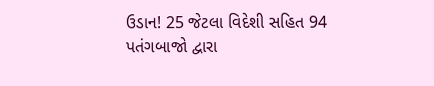ઉડાન! 25 જેટલા વિદેશી સહિત 94 પતંગબાજો દ્વારા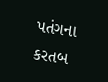પતંગના કરતબ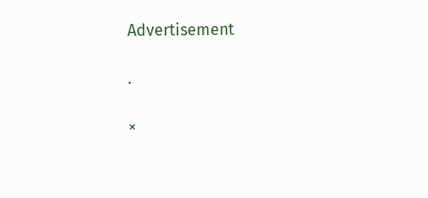Advertisement

.

×